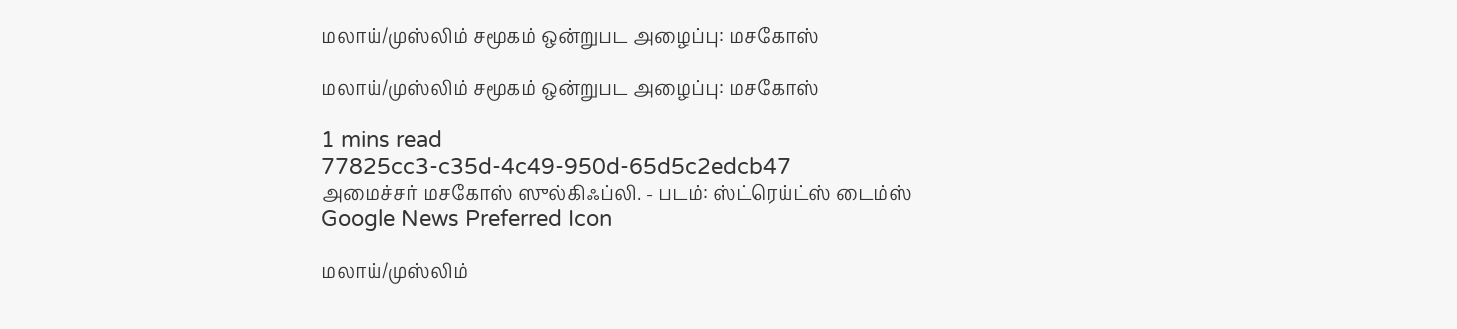மலாய்/முஸ்லிம் சமூகம் ஒன்றுபட அழைப்பு: மசகோஸ்

மலாய்/முஸ்லிம் சமூகம் ஒன்றுபட அழைப்பு: மசகோஸ்

1 mins read
77825cc3-c35d-4c49-950d-65d5c2edcb47
அமைச்சர் மசகோஸ் ஸுல்கிஃப்லி. - படம்: ஸ்ட்ரெய்ட்ஸ் டைம்ஸ்
Google News Preferred Icon

மலாய்/முஸ்லிம்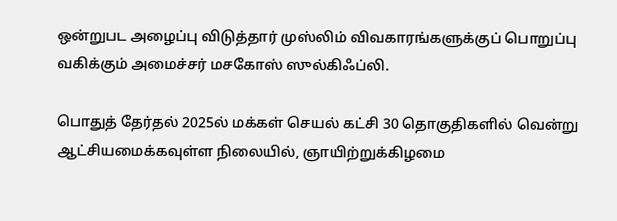ஒன்றுபட அழைப்பு விடுத்தார் முஸ்லிம் விவகாரங்களுக்குப் பொறுப்பு வகிக்கும் அமைச்சர் மசகோஸ் ஸுல்கிஃப்லி.

பொதுத் தேர்தல் 2025ல் மக்கள் செயல் கட்சி 30 தொகுதிகளில் வென்று ஆட்சியமைக்கவுள்ள நிலையில், ஞாயிற்றுக்கிழமை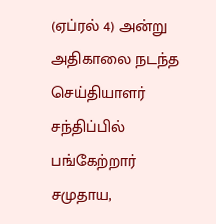(ஏப்ரல் 4) அன்று அதிகாலை நடந்த செய்தியாளர் சந்திப்பில் பங்கேற்றார் சமுதாய,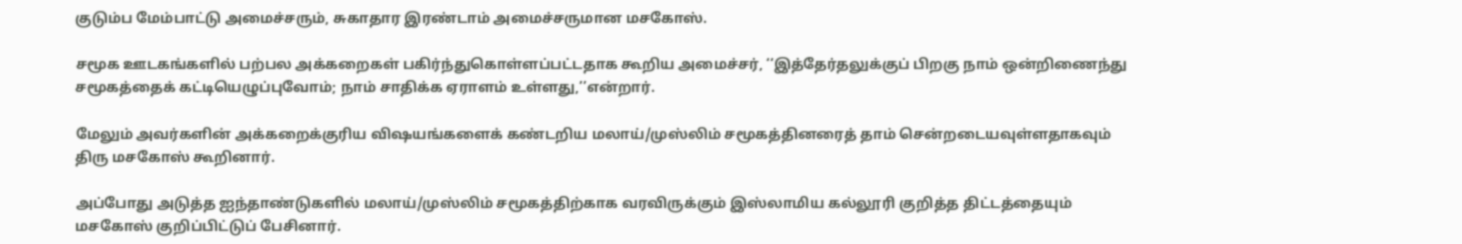குடும்ப மேம்பாட்டு அமைச்சரும், சுகாதார இரண்டாம் அமைச்சருமான மசகோஸ்.

சமூக ஊடகங்களில் பற்பல அக்கறைகள் பகிர்ந்துகொள்ளப்பட்டதாக கூறிய அமைச்சர், ‘‘இத்தேர்தலுக்குப் பிறகு நாம் ஒன்றிணைந்து சமூகத்தைக் கட்டியெழுப்புவோம்; நாம் சாதிக்க ஏராளம் உள்ளது,’’என்றார்.

மேலும் அவர்களின் அக்கறைக்குரிய விஷயங்களைக் கண்டறிய மலாய்/முஸ்லிம் சமூகத்தினரைத் தாம் சென்றடையவுள்ளதாகவும் திரு மசகோஸ் கூறினார்.

அப்போது அடுத்த ஐந்தாண்டுகளில் மலாய்/முஸ்லிம் சமூகத்திற்காக வரவிருக்கும் இஸ்லாமிய கல்லூரி குறித்த திட்டத்தையும் மசகோஸ் குறிப்பிட்டுப் பேசினார்.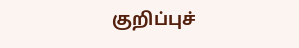குறிப்புச்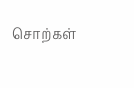சொற்கள்